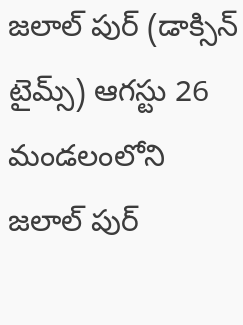జలాల్ పుర్ (డాక్సిన్ టైమ్స్) ఆగస్టు 26
మండలంలోని జలాల్ పుర్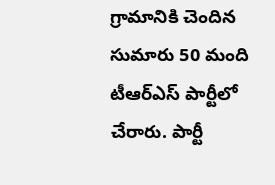గ్రామానికి చెందిన సుమారు 50 మంది టీఆర్ఎస్ పార్టీలో చేరారు. పార్టీ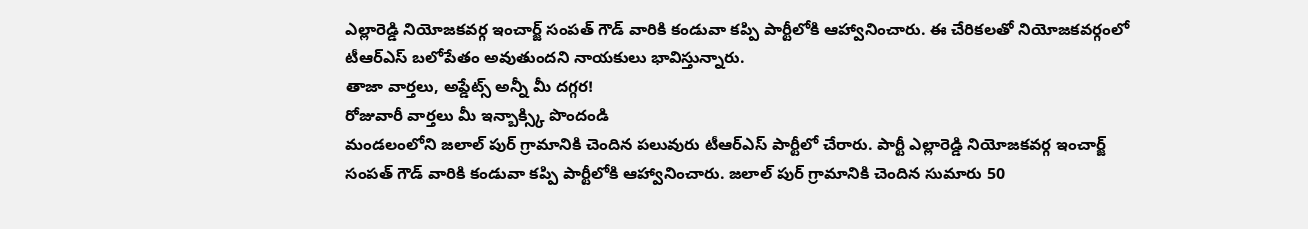ఎల్లారెడ్డి నియోజకవర్గ ఇంచార్జ్ సంపత్ గౌడ్ వారికి కండువా కప్పి పార్టీలోకి ఆహ్వానించారు. ఈ చేరికలతో నియోజకవర్గంలో టీఆర్ఎస్ బలోపేతం అవుతుందని నాయకులు భావిస్తున్నారు.
తాజా వార్తలు, అప్డేట్స్ అన్నీ మీ దగ్గర!
రోజువారీ వార్తలు మీ ఇన్బాక్స్కి పొందండి
మండలంలోని జలాల్ పుర్ గ్రామానికి చెందిన పలువురు టీఆర్ఎస్ పార్టీలో చేరారు. పార్టీ ఎల్లారెడ్డి నియోజకవర్గ ఇంచార్జ్ సంపత్ గౌడ్ వారికి కండువా కప్పి పార్టీలోకి ఆహ్వానించారు. జలాల్ పుర్ గ్రామానికి చెందిన సుమారు 50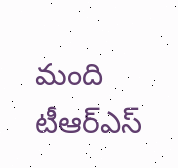మంది టీఆర్ఎస్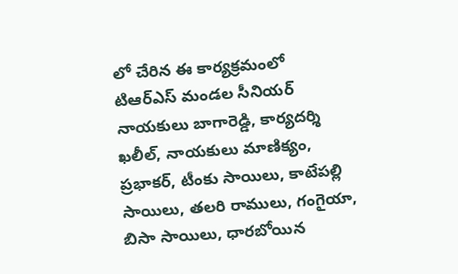లో చేరిన ఈ కార్యక్రమంలో టిఆర్ఎస్ మండల సీనియర్ నాయకులు బాగారెడ్డి, కార్యదర్శి ఖలీల్, నాయకులు మాణిక్యం, ప్రభాకర్, టీంకు సాయిలు, కాటేపల్లి సాయిలు, తలరి రాములు, గంగైయా, బిసా సాయిలు, ధారబోయిన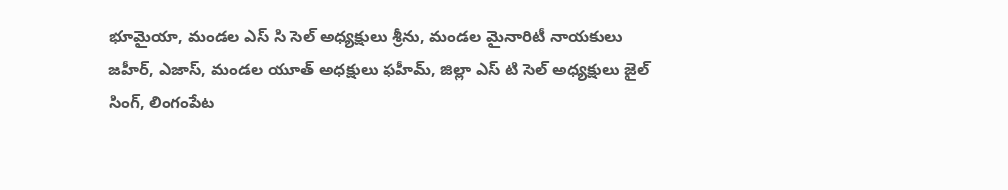భూమైయా, మండల ఎస్ సి సెల్ అధ్యక్షులు శ్రీను, మండల మైనారిటీ నాయకులు జహీర్, ఎజాస్, మండల యూత్ అధక్షులు ఫహీమ్, జిల్లా ఎస్ టి సెల్ అధ్యక్షులు జైల్ సింగ్, లింగంపేట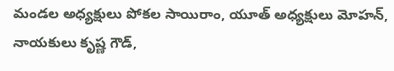మండల అధ్యక్షులు పోకల సాయిరాం, యూత్ అధ్యక్షులు మోహన్, నాయకులు కృష్ణ గౌడ్,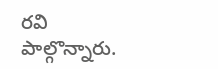రవి పాల్గొన్నారు.